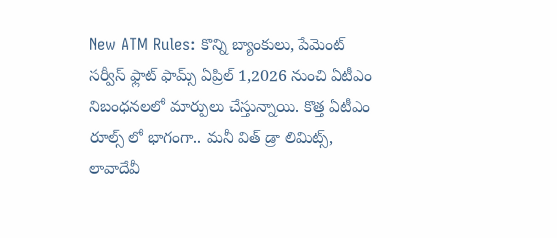New ATM Rules: కొన్ని బ్యాంకులు, పేమెంట్ సర్వీస్ ఫ్లాట్ ఫామ్స్ ఏప్రిల్ 1,2026 నుంచి ఏటీఎం నిబంధనలలో మార్పులు చేస్తున్నాయి. కొత్త ఏటీఎం రూల్స్ లో భాగంగా.. మనీ విత్ డ్రా లిమిట్స్, లావాదేవీ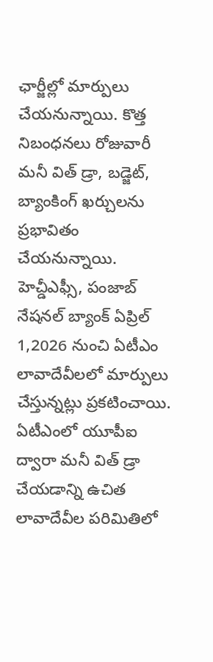ఛార్జీల్లో మార్పులు చేయనున్నాయి. కొత్త నిబంధనలు రోజువారీ మనీ విత్ డ్రా, బడ్జెట్, బ్యాంకింగ్ ఖర్చులను ప్రభావితం చేయనున్నాయి.
హెచ్డీఎఫ్సీ, పంజాబ్ నేషనల్ బ్యాంక్ ఏప్రిల్ 1,2026 నుంచి ఏటీఎం లావాదేవీలలో మార్పులు చేస్తున్నట్లు ప్రకటించాయి. ఏటీఎంలో యూపీఐ ద్వారా మనీ విత్ డ్రా చేయడాన్ని ఉచిత లావాదేవీల పరిమితిలో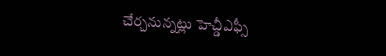చేర్చనున్నట్లు హెచ్డీఎఫ్సీ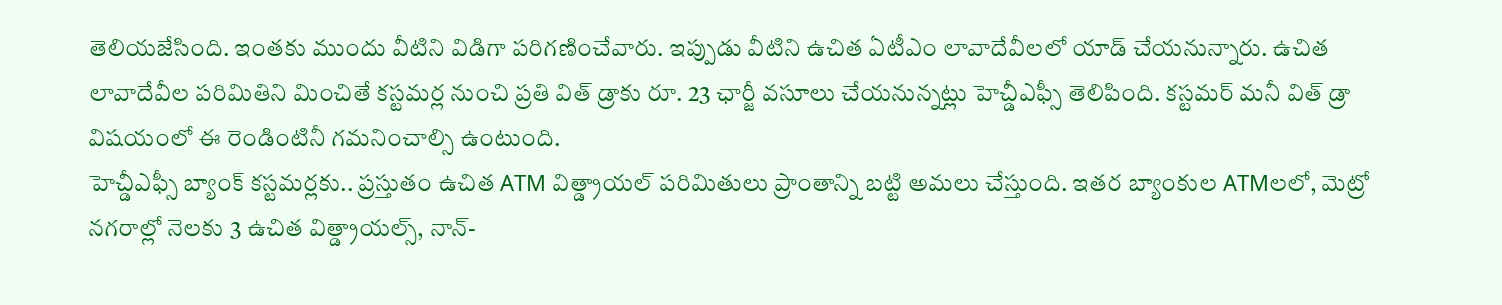తెలియజేసింది. ఇంతకు ముందు వీటిని విడిగా పరిగణించేవారు. ఇప్పుడు వీటిని ఉచిత ఏటీఎం లావాదేవీలలో యాడ్ చేయనున్నారు. ఉచిత లావాదేవీల పరిమితిని మించితే కస్టమర్ల నుంచి ప్రతి విత్ డ్రాకు రూ. 23 ఛార్జీ వసూలు చేయనున్నట్లు హెచ్డీఎఫ్సీ తెలిపింది. కస్టమర్ మనీ విత్ డ్రా విషయంలో ఈ రెండింటినీ గమనించాల్సి ఉంటుంది.
హెచ్డీఎఫ్సీ బ్యాంక్ కస్టమర్లకు.. ప్రస్తుతం ఉచిత ATM విత్డ్రాయల్ పరిమితులు ప్రాంతాన్ని బట్టి అమలు చేస్తుంది. ఇతర బ్యాంకుల ATMలలో, మెట్రో నగరాల్లో నెలకు 3 ఉచిత విత్డ్రాయల్స్, నాన్-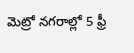మెట్రో నగరాల్లో 5 ఫ్రీ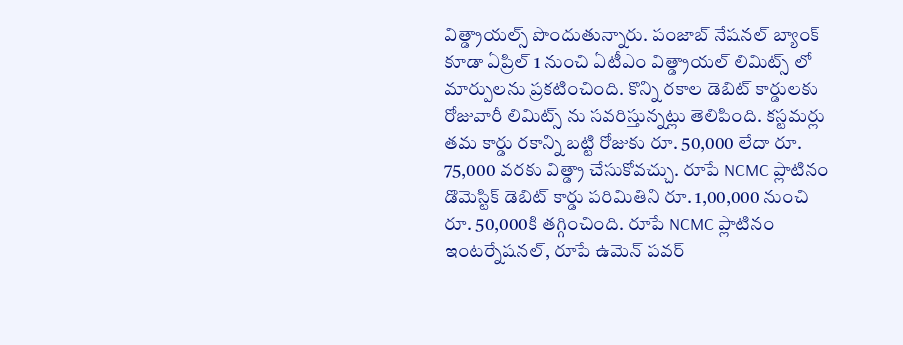విత్డ్రాయల్స్ పొందుతున్నారు. పంజాబ్ నేషనల్ బ్యాంక్ కూడా ఏప్రిల్ 1 నుంచి ఏటీఎం విత్డ్రాయల్ లిమిట్స్ లో మార్పులను ప్రకటించింది. కొన్ని రకాల డెబిట్ కార్డులకు రోజువారీ లిమిట్స్ ను సవరిస్తున్నట్లు తెలిపింది. కస్టమర్లు తమ కార్డు రకాన్ని బట్టి రోజుకు రూ. 50,000 లేదా రూ. 75,000 వరకు విత్డ్రా చేసుకోవచ్చు. రూపే NCMC ప్లాటినం డొమెస్టిక్ డెబిట్ కార్డు పరిమితిని రూ. 1,00,000 నుంచి రూ. 50,000కి తగ్గించింది. రూపే NCMC ప్లాటినం ఇంటర్నేషనల్, రూపే ఉమెన్ పవర్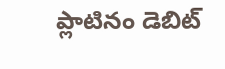ప్లాటినం డెబిట్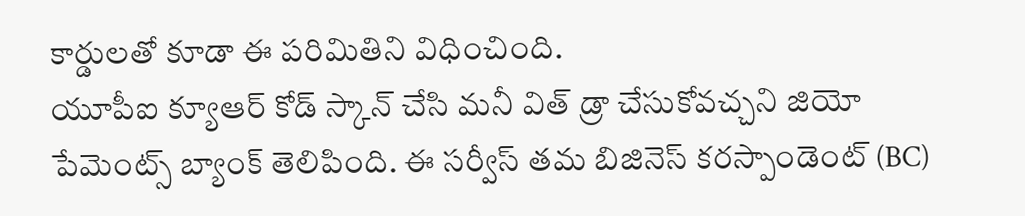కార్డులతో కూడా ఈ పరిమితిని విధించింది.
యూపీఐ క్యూఆర్ కోడ్ స్కాన్ చేసి మనీ విత్ డ్రా చేసుకోవచ్చని జియో పేమెంట్స్ బ్యాంక్ తెలిపింది. ఈ సర్వీస్ తమ బిజినెస్ కరస్పాండెంట్ (BC)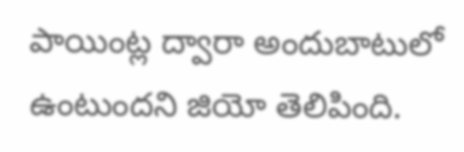పాయింట్ల ద్వారా అందుబాటులో ఉంటుందని జియో తెలిపింది.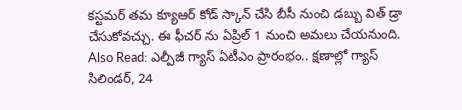కస్టమర్ తమ క్యూఆర్ కోడ్ స్కాన్ చేసి బీసీ నుంచి డబ్బు విత్ డ్రా చేసుకోవచ్చు. ఈ ఫీచర్ ను ఏప్రిల్ 1 నుంచి అమలు చేయనుంది.
Also Read: ఎల్పీజీ గ్యాస్ ఏటీఎం ప్రారంభం.. క్షణాల్లో గ్యాస్ సిలిండర్, 24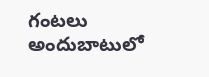గంటలు అందుబాటులో